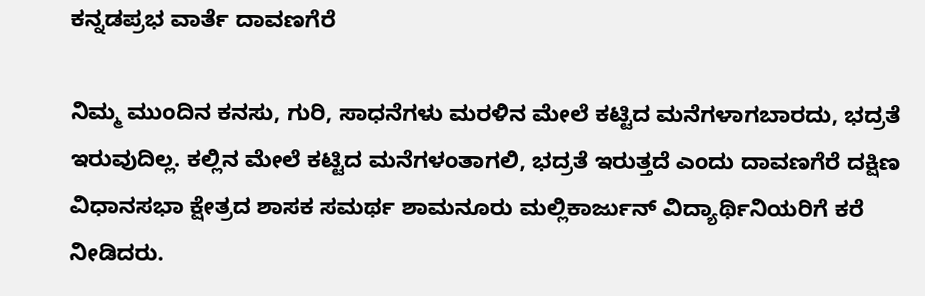ಕನ್ನಡಪ್ರಭ ವಾರ್ತೆ ದಾವಣಗೆರೆ

ನಿಮ್ಮ ಮುಂದಿನ ಕನಸು, ಗುರಿ, ಸಾಧನೆಗಳು ಮರಳಿನ ಮೇಲೆ ಕಟ್ಟಿದ ಮನೆಗಳಾಗಬಾರದು, ಭದ್ರತೆ ಇರುವುದಿಲ್ಲ. ಕಲ್ಲಿನ ಮೇಲೆ ಕಟ್ಟಿದ ಮನೆಗಳಂತಾಗಲಿ, ಭದ್ರತೆ ಇರುತ್ತದೆ ಎಂದು ದಾವಣಗೆರೆ ದಕ್ಷಿಣ ವಿಧಾನಸಭಾ ಕ್ಷೇತ್ರದ ಶಾಸಕ ಸಮರ್ಥ ಶಾಮನೂರು ಮಲ್ಲಿಕಾರ್ಜುನ್ ವಿದ್ಯಾರ್ಥಿನಿಯರಿಗೆ ಕರೆ ನೀಡಿದರು.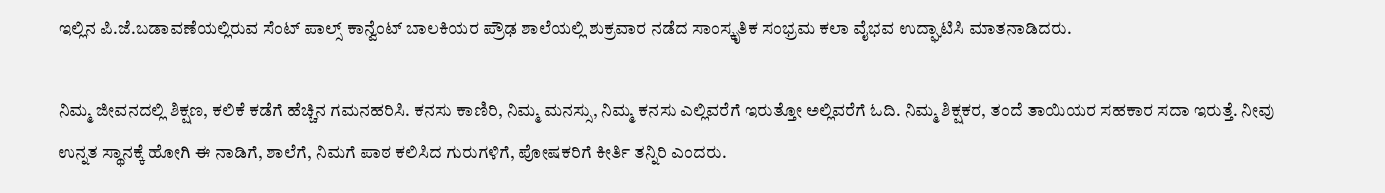ಇಲ್ಲಿನ ಪಿ.ಜೆ.ಬಡಾವಣೆಯಲ್ಲಿರುವ ಸೆಂಟ್ ಪಾಲ್ಸ್ ಕಾನ್ವೆಂಟ್ ಬಾಲಕಿಯರ ಪ್ರೌಢ ಶಾಲೆಯಲ್ಲಿ ಶುಕ್ರವಾರ ನಡೆದ ಸಾಂಸ್ಕೃತಿಕ ಸಂಭ್ರಮ ಕಲಾ ವೈಭವ ಉದ್ಘಾಟಿಸಿ ಮಾತನಾಡಿದರು.

ನಿಮ್ಮ ಜೀವನದಲ್ಲಿ ಶಿಕ್ಷಣ, ಕಲಿಕೆ ಕಡೆಗೆ ಹೆಚ್ಚಿನ ಗಮನಹರಿಸಿ. ಕನಸು ಕಾಣಿರಿ, ನಿಮ್ಮ ಮನಸ್ಸು, ನಿಮ್ಮ ಕನಸು ಎಲ್ಲಿವರೆಗೆ ಇರುತ್ತೋ ಅಲ್ಲಿವರೆಗೆ ಓದಿ. ನಿಮ್ಮ ಶಿಕ್ಷಕರ, ತಂದೆ ತಾಯಿಯರ ಸಹಕಾರ ಸದಾ ಇರುತ್ತೆ. ನೀವು ಉನ್ನತ ಸ್ಥಾನಕ್ಕೆ ಹೋಗಿ ಈ ನಾಡಿಗೆ, ಶಾಲೆಗೆ, ನಿಮಗೆ ಪಾಠ ಕಲಿಸಿದ ಗುರುಗಳಿಗೆ, ಪೋಷಕರಿಗೆ ಕೀರ್ತಿ ತನ್ನಿರಿ ಎಂದರು.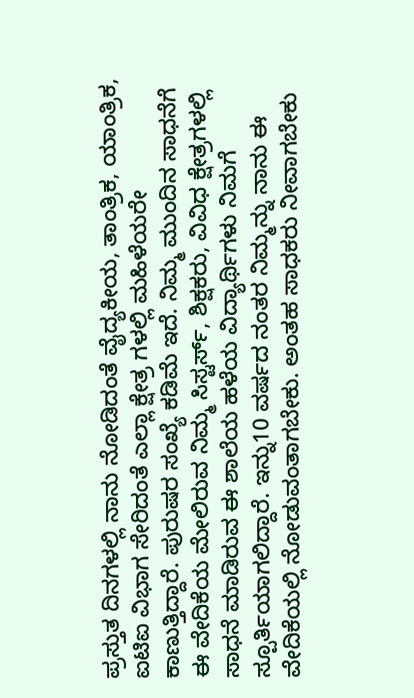ಪ್ರಸ್ತುತ ದಿನಗಳಲ್ಲಿ ನಾನು ನೋಡಿದಂತೆ ವೈದ್ಯಕೀಯ, ತಾಂತ್ರಿಕ, ಯಾಂತ್ರಿಕ, ಐಟಿಐ ವಿಭಾಗ ಸೇರಿದಂತೆ ಎಲ್ಲಾ ಕ್ಷೇತ್ರ ಗಳಲ್ಲಿ ಮಹಿಳೆಯರೇ ಕಾಣುತ್ತಿದ್ದಾರೆ. ಪುರುಷರ ಸಂಖ್ಯೆ ಕಡಿಮೆ ಇದೆ. ನಿಮ್ಮ ಮುಂದಿನ ಸಾಧನೆಗೆ ಈ ವೇದಿಕೆಯ ಮೇಲಿರುವ ನಿಮ್ಮ ಸಿಸ್ಟರ್ಸ್, ಶಿಕ್ಷಕರು, ವಿವಿಧ ಕ್ಷೇತ್ರಗಳಲ್ಲಿ ಸಾಧನೆ ಮಾಡಿರುವ ಈ ಶಾಲೆಯ ಹಳೆಯ ವಿದ್ಯಾರ್ಥಿಗಳು ನಿಮಗೆ ಸ್ಪೂರ್ತಿಯಾಗಲಿದ್ದಾರೆ. ಇನ್ನು10 ವರ್ಷದ ನಂತರ ನಿಮ್ಮನ್ನು ನಾನು ಈ ವೇದಿಕೆಯಲ್ಲಿ ನೋಡುವಂತಾಗಬೇಕು. ಅಂತಹ ಸಾಧಕರು ನೀವಾಗಬೇಕು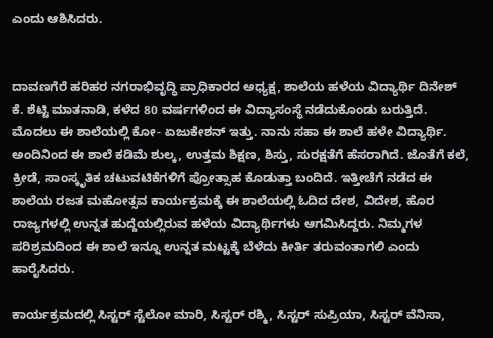ಎಂದು ಆಶಿಸಿದರು.


ದಾವಣಗೆರೆ ಹರಿಹರ ನಗರಾಭಿವೃದ್ಧಿ ಪ್ರಾಧಿಕಾರದ ಅಧ್ಯಕ್ಷ, ಶಾಲೆಯ ಹಳೆಯ ವಿದ್ಯಾರ್ಥಿ ದಿನೇಶ್ ಕೆ. ಶೆಟ್ಟಿ ಮಾತನಾಡಿ, ಕಳೆದ 80 ವರ್ಷಗಳಿಂದ ಈ ವಿದ್ಯಾಸಂಸ್ಥೆ ನಡೆದುಕೊಂಡು ಬರುತ್ತಿದೆ. ಮೊದಲು ಈ ಶಾಲೆಯಲ್ಲಿ ಕೋ- ಏಜುಕೇಶನ್ ಇತ್ತು. ನಾನು ಸಹಾ ಈ ಶಾಲೆ ಹಳೇ ವಿದ್ಯಾರ್ಥಿ. ಅಂದಿನಿಂದ ಈ ಶಾಲೆ ಕಡಿಮೆ ಶುಲ್ಕ, ಉತ್ತಮ ಶಿಕ್ಷಣ, ಶಿಸ್ತು, ಸುರಕ್ಷತೆಗೆ ಹೆಸರಾಗಿದೆ. ಜೊತೆಗೆ ಕಲೆ, ಕ್ರೀಡೆ, ಸಾಂಸ್ಕೃತಿಕ ಚಟುವಟಿಕೆಗಳಿಗೆ ಪ್ರೋತ್ಸಾಹ ಕೊಡುತ್ತಾ ಬಂದಿದೆ. ಇತ್ತೀಚೆಗೆ ನಡೆದ ಈ ಶಾಲೆಯ ರಜತ ಮಹೋತ್ಸವ ಕಾರ್ಯಕ್ರಮಕ್ಕೆ ಈ ಶಾಲೆಯಲ್ಲಿ ಓದಿದ ದೇಶ, ವಿದೇಶ, ಹೊರ ರಾಜ್ಯಗಳಲ್ಲಿ ಉನ್ನತ ಹುದ್ದೆಯಲ್ಲಿರುವ ಹಳೆಯ ವಿದ್ಯಾರ್ಥಿಗಳು ಆಗಮಿಸಿದ್ದರು. ನಿಮ್ಮಗಳ ಪರಿಶ್ರಮದಿಂದ ಈ ಶಾಲೆ ಇನ್ನೂ ಉನ್ನತ ಮಟ್ಟಕ್ಕೆ ಬೆಳೆದು ಕೀರ್ತಿ ತರುವಂತಾಗಲಿ ಎಂದು ಹಾರೈಸಿದರು.

ಕಾರ್ಯಕ್ರಮದಲ್ಲಿ ಸಿಸ್ಟರ್ ಸ್ಟೆಲೋ ಮಾರಿ, ಸಿಸ್ಟರ್ ರಶ್ಮಿ, ಸಿಸ್ಟರ್ ಸುಪ್ರಿಯಾ, ಸಿಸ್ಟರ್ ವೆನಿಸಾ,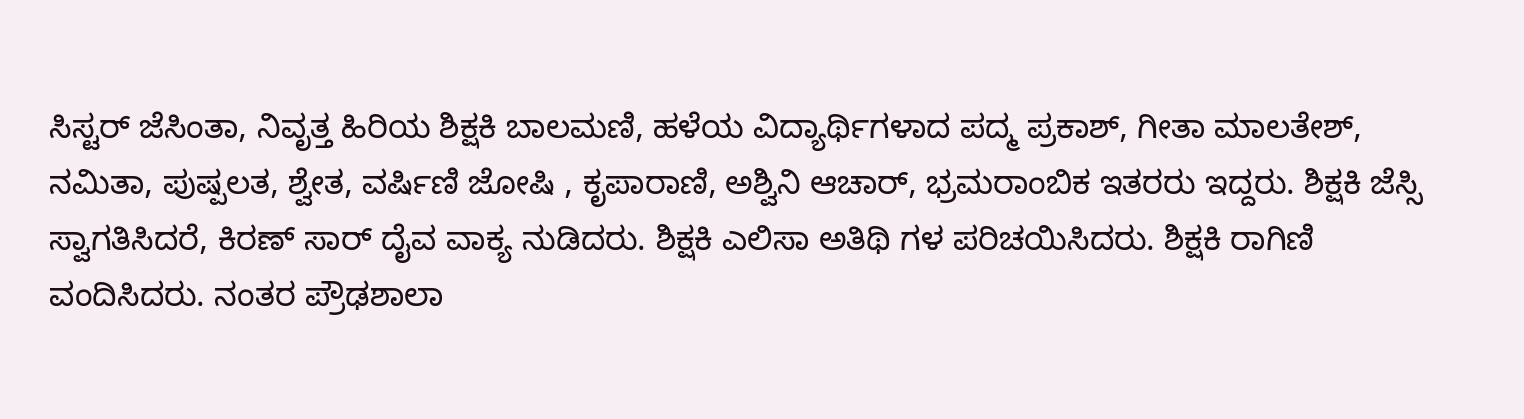ಸಿಸ್ಟರ್ ಜೆಸಿಂತಾ, ನಿವೃತ್ತ ಹಿರಿಯ ಶಿಕ್ಷಕಿ ಬಾಲಮಣಿ, ಹಳೆಯ ವಿದ್ಯಾರ್ಥಿಗಳಾದ ಪದ್ಮ ಪ್ರಕಾಶ್, ಗೀತಾ ಮಾಲತೇಶ್, ನಮಿತಾ, ಪುಷ್ಪಲತ, ಶ್ವೇತ, ವರ್ಷಿಣಿ ಜೋಷಿ , ಕೃಪಾರಾಣಿ, ಅಶ್ವಿನಿ ಆಚಾರ್, ಭ್ರಮರಾಂಬಿಕ ಇತರರು ಇದ್ದರು. ಶಿಕ್ಷಕಿ ಜೆಸ್ಸಿ ಸ್ವಾಗತಿಸಿದರೆ, ಕಿರಣ್ ಸಾರ್ ದೈವ ವಾಕ್ಯ ನುಡಿದರು. ಶಿಕ್ಷಕಿ ಎಲಿಸಾ ಅತಿಥಿ ಗಳ ಪರಿಚಯಿಸಿದರು. ಶಿಕ್ಷಕಿ ರಾಗಿಣಿ ವಂದಿಸಿದರು. ನಂತರ ಪ್ರೌಢಶಾಲಾ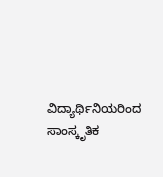ವಿದ್ಯಾರ್ಥಿನಿಯರಿಂದ ಸಾಂಸ್ಕೃತಿಕ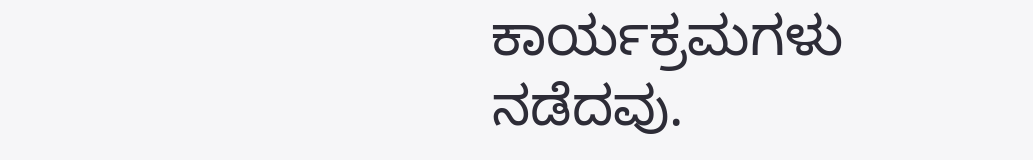ಕಾರ್ಯಕ್ರಮಗಳು ನಡೆದವು.